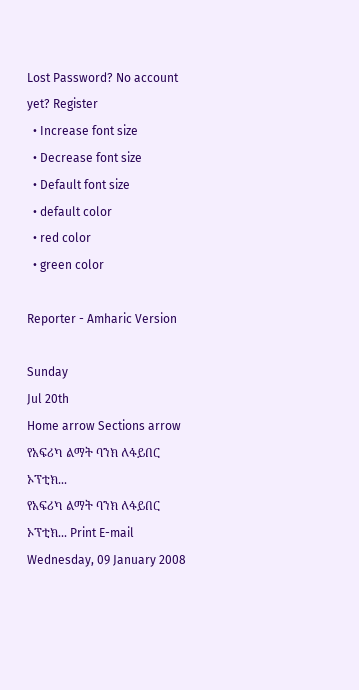Lost Password? No account yet? Register
  • Increase font size
  • Decrease font size
  • Default font size
  • default color
  • red color
  • green color

Reporter - Amharic Version

Sunday
Jul 20th
Home arrow Sections arrow የአፍሪካ ልማት ባንክ ለፋይበር ኦፕቲክ...
የአፍሪካ ልማት ባንክ ለፋይበር ኦፕቲክ... Print E-mail
Wednesday, 09 January 2008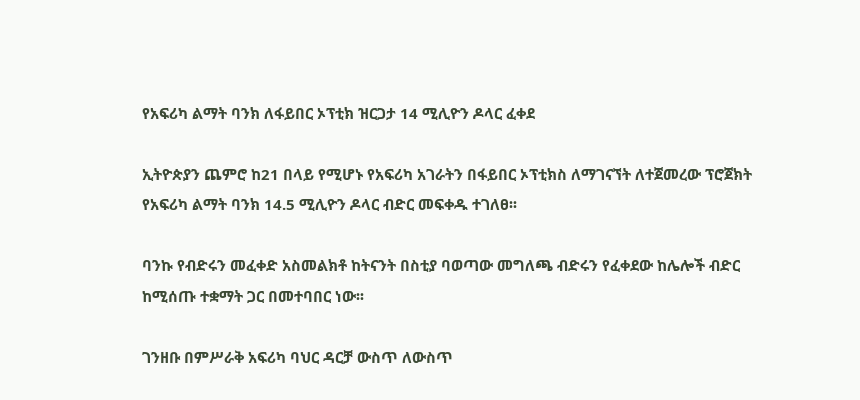የአፍሪካ ልማት ባንክ ለፋይበር ኦፕቲክ ዝርጋታ 14 ሚሊዮን ዶላር ፈቀደ

ኢትዮጵያን ጨምሮ ከ21 በላይ የሚሆኑ የአፍሪካ አገራትን በፋይበር ኦፕቲክስ ለማገናኘት ለተጀመረው ፕሮጀክት የአፍሪካ ልማት ባንክ 14.5 ሚሊዮን ዶላር ብድር መፍቀዱ ተገለፀ፡፡

ባንኩ የብድሩን መፈቀድ አስመልክቶ ከትናንት በስቲያ ባወጣው መግለጫ ብድሩን የፈቀደው ከሌሎች ብድር ከሚሰጡ ተቋማት ጋር በመተባበር ነው፡፡

ገንዘቡ በምሥራቅ አፍሪካ ባህር ዳርቻ ውስጥ ለውስጥ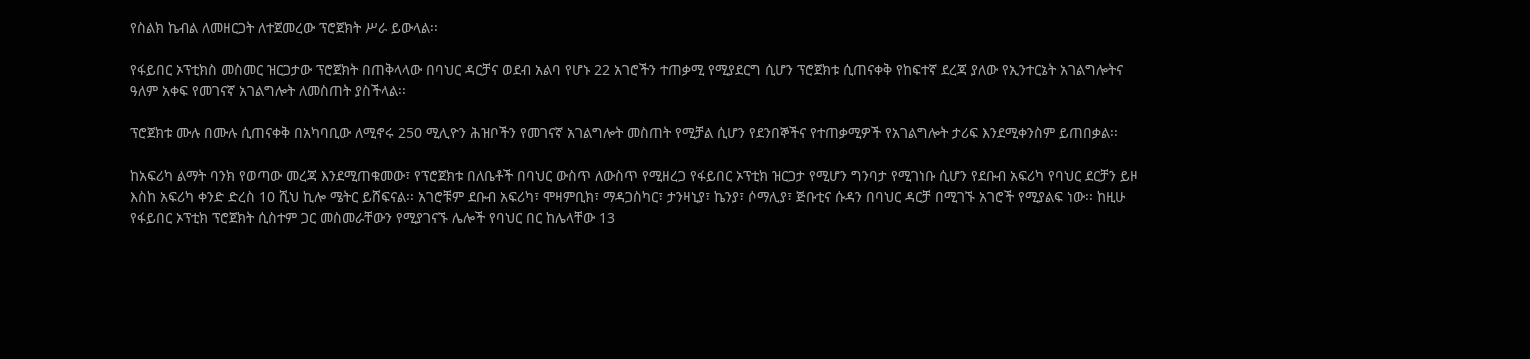የስልክ ኬብል ለመዘርጋት ለተጀመረው ፕሮጀክት ሥራ ይውላል፡፡

የፋይበር ኦፕቲክስ መስመር ዝርጋታው ፕሮጀክት በጠቅላላው በባህር ዳርቻና ወደብ አልባ የሆኑ 22 አገሮችን ተጠቃሚ የሚያደርግ ሲሆን ፕሮጀክቱ ሲጠናቀቅ የከፍተኛ ደረጃ ያለው የኢንተርኔት አገልግሎትና ዓለም አቀፍ የመገናኛ አገልግሎት ለመስጠት ያስችላል፡፡

ፕሮጀክቱ ሙሉ በሙሉ ሲጠናቀቅ በአካባቢው ለሚኖሩ 250 ሚሊዮን ሕዝቦችን የመገናኛ አገልግሎት መስጠት የሚቻል ሲሆን የደንበኞችና የተጠቃሚዎች የአገልግሎት ታሪፍ እንደሚቀንስም ይጠበቃል፡፡

ከአፍሪካ ልማት ባንክ የወጣው መረጃ እንደሚጠቁመው፣ የፕሮጀክቱ በለቤቶች በባህር ውስጥ ለውስጥ የሚዘረጋ የፋይበር ኦፕቲክ ዝርጋታ የሚሆን ግንባታ የሚገነቡ ሲሆን የደቡብ አፍሪካ የባህር ደርቻን ይዞ እስከ አፍሪካ ቀንድ ድረስ 10 ሺህ ኪሎ ሜትር ይሸፍናል፡፡ አገሮቹም ደቡብ አፍሪካ፣ ሞዛምቢክ፣ ማዳጋስካር፣ ታንዛኒያ፣ ኬንያ፣ ሶማሊያ፣ ጅቡቲና ሱዳን በባህር ዳርቻ በሚገኙ አገሮች የሚያልፍ ነው፡፡ ከዚሁ የፋይበር ኦፕቲክ ፕሮጀክት ሲስተም ጋር መስመራቸውን የሚያገናኙ ሌሎች የባህር በር ከሌላቸው 13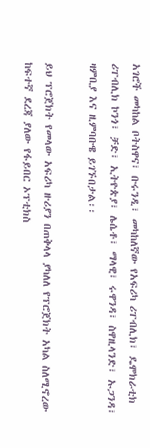አገሮች መካከል ቦትስዋና፣ ቡሩንዲ፣ መካከለኛው የአፍሪካ ሪፐብሊክ፣ ዴሞክራቲክ ሪፐብሊክ ኮንጎ፣ ቻድ፣ ኢትዮጵያ፣ ሌሴቶ፣ ማላዊ፣ ሩዋንዳ፣ ስዋዚላንድ፣ ኡጋንዳ፣ ዛምቢያ እና ዚምባቡዌ ይገኙበታል፡፡

ይህ ፕሮጀክት የመላው አፍሪካ ዙሪያን በጠቅላላ ያካለለ የፕሮጀክት አካል ስለሚኖረው ከፍተኛ ደረጃ ያለው የፋይበር ኦፕቲክስ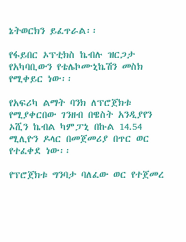ኔትወርክን ይፈጥራል፡፡

የፋይበር ኦፕቲክስ ኬብሉ ዝርጋታ የአካባቢውን የቴሌኮሙኒኬሽን መስክ የሚቀይር ነው፡፡

የአፍሪካ ልማት ባንክ ለፕሮጀክቱ የሚያቀርበው ገንዘብ በዌስት አንዲያየን ኦሺን ኬብል ካምፓኒ በኩል 14.54 ሚሊዮን ዶላር በመጀመሪያ በጥር ወር የተፈቀደ ነው፡፡

የፕሮጀክቱ ግንባታ ባለፈው ወር የተጀመረ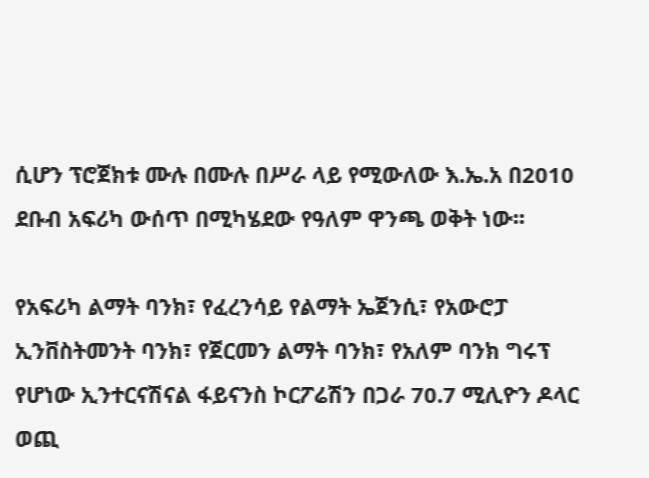ሲሆን ፕሮጀክቱ ሙሉ በሙሉ በሥራ ላይ የሚውለው እ.ኤ.አ በ2010 ደቡብ አፍሪካ ውሰጥ በሚካሄደው የዓለም ዋንጫ ወቅት ነው፡፡

የአፍሪካ ልማት ባንክ፣ የፈረንሳይ የልማት ኤጀንሲ፣ የአውሮፓ ኢንቨስትመንት ባንክ፣ የጀርመን ልማት ባንክ፣ የአለም ባንክ ግሩፕ የሆነው ኢንተርናሽናል ፋይናንስ ኮርፖሬሽን በጋራ 70.7 ሚሊዮን ዶላር ወጪ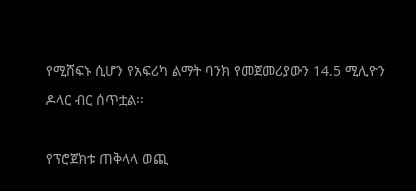የሚሸፍኑ ሲሆን የአፍሪካ ልማት ባንክ የመጀመሪያውን 14.5 ሚሊዮን ዶላር ብር ሰጥቷል፡፡

የፕሮጀክቱ ጠቅላላ ወጪ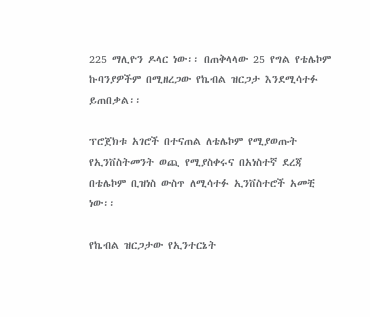225 ማሊዮን ዶላር ነው፡፡ በጠቅላላው 25 የግል የቴሌኮም ኩባንያዎችም በሚዘረጋው የኬብል ዝርጋታ እንደሚሳተፉ ይጠበቃል፡፡

ፕሮጀክቱ አገሮች በተናጠል ለቴሌኮም የሚያወጡት የኢንቨስትመንት ወጪ የሚያስቀሩና በአነስተኛ ደረጃ በቴሌኮም ቢዝነስ ውስጥ ለሚሳተፉ ኢንቨስተሮች አመቺ ነው፡፡

የኬብል ዝርጋታው የኢንተርኔት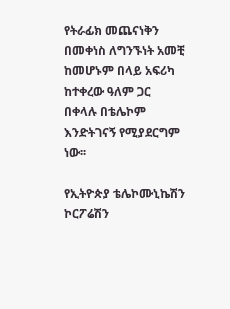የትራፊክ መጨናነቅን በመቀነስ ለግንኙነት አመቺ ከመሆኑም በላይ አፍሪካ ከተቀረው ዓለም ጋር በቀላሉ በቴሌኮም እንድትገናኝ የሚያደርግም ነው፡፡

የኢትዮጵያ ቴሌኮሙኒኬሽን ኮርፖሬሽን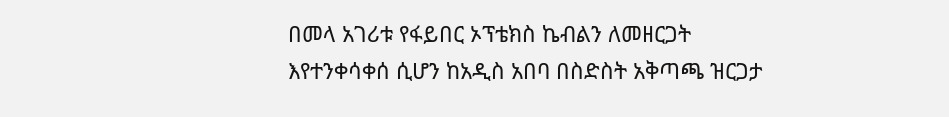በመላ አገሪቱ የፋይበር ኦፕቴክስ ኬብልን ለመዘርጋት እየተንቀሳቀሰ ሲሆን ከአዲስ አበባ በስድስት አቅጣጫ ዝርጋታ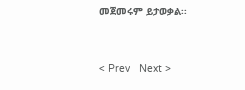መጀመሩም ይታወቃል፡፡


< Prev   Next >